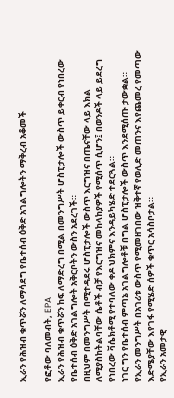ኢራን የሕዝብ ቁጥሯን ለማሳደግ የቤተሰብ ዕቅድ አገልግሎትን ማቅረብ አቆመች

የፎቶው ባለመብት, EPA
ኢራን የሕዝብ ቁጥሯን ከፍ ለማድረግ በሚል በመንግሥት ሆስፒታሎች ውስጥ ይቀርብ የነበረው የቤተሰብ ዕቅድ አገልግሎት አቅርቦትን ውስን አደረገች።
በዚህም በመንግሥት በሚተዳደሩ ሆስፒታሎች ውስጥ እርግዝና በጤናቸው ላይ እክል ለሚያስከትልባቸው ሴቶች ብቻ የእርግዝና መከላከያዎች የሚሰጥ ሲሆን፤ በወንዶች ላይ ይደረግ የነበረው ቫሴክቶሚ የተባለው ቀዶ ህክምና እንዳይካሄድ ተደርጓል።
ነገር ግን የቤተሰብ ምጣኔ አገልግሎቶቹ በግል ሆስፒታሎች ውስጥ እንደሚሰጡ ታውቋል።
የኢራን መንግሥት በአገሪቱ ውስጥ የሚመዘገበው ዝቅተኛ የወሊድ መጠንና እየጨመረ የመጣው እድሜያቸው እየገፋ የሚሄድ ሰዎች ቁጥር አሳስቦታል።
የኢራን አመታዊ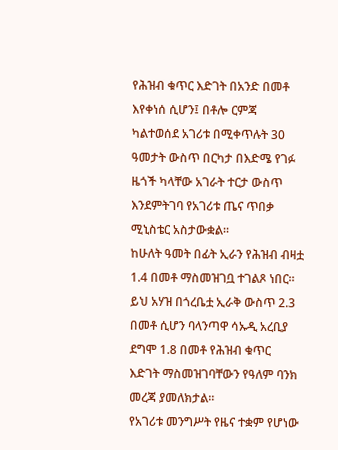የሕዝብ ቁጥር እድገት በአንድ በመቶ እየቀነሰ ሲሆን፤ በቶሎ ርምጃ ካልተወሰደ አገሪቱ በሚቀጥሉት 30 ዓመታት ውስጥ በርካታ በእድሜ የገፉ ዜጎች ካላቸው አገራት ተርታ ውስጥ እንደምትገባ የአገሪቱ ጤና ጥበቃ ሚኒስቴር አስታውቋል።
ከሁለት ዓመት በፊት ኢራን የሕዝብ ብዛቷ 1.4 በመቶ ማስመዝገቧ ተገልጾ ነበር። ይህ አሃዝ በጎረቤቷ ኢራቅ ውስጥ 2.3 በመቶ ሲሆን ባላንጣዋ ሳኡዲ አረቢያ ደግሞ 1.8 በመቶ የሕዝብ ቁጥር እድገት ማስመዝገባቸውን የዓለም ባንክ መረጃ ያመለክታል።
የአገሪቱ መንግሥት የዜና ተቋም የሆነው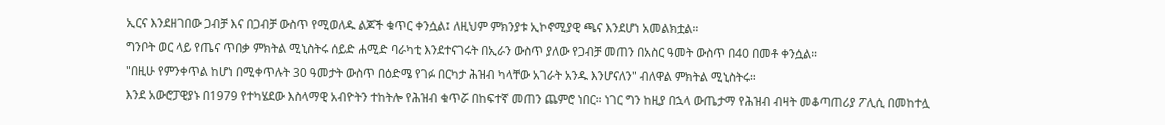ኢርና እንደዘገበው ጋብቻ እና በጋብቻ ውስጥ የሚወለዱ ልጆች ቁጥር ቀንሷል፤ ለዚህም ምክንያቱ ኢኮኖሚያዊ ጫና እንደሆነ አመልክቷል።
ግንቦት ወር ላይ የጤና ጥበቃ ምክትል ሚኒስትሩ ሰይድ ሐሚድ ባራካቲ እንደተናገሩት በኢራን ውስጥ ያለው የጋብቻ መጠን በአስር ዓመት ውስጥ በ40 በመቶ ቀንሷል።
"በዚሁ የምንቀጥል ከሆነ በሚቀጥሉት 30 ዓመታት ውስጥ በዕድሜ የገፉ በርካታ ሕዝብ ካላቸው አገራት አንዱ እንሆናለን" ብለዋል ምክትል ሚኒስትሩ።
እንደ አውሮፓዊያኑ በ1979 የተካሄደው እስላማዊ አብዮትን ተከትሎ የሕዝብ ቁጥሯ በከፍተኛ መጠን ጨምሮ ነበር። ነገር ግን ከዚያ በኋላ ውጤታማ የሕዝብ ብዛት መቆጣጠሪያ ፖሊሲ በመከተሏ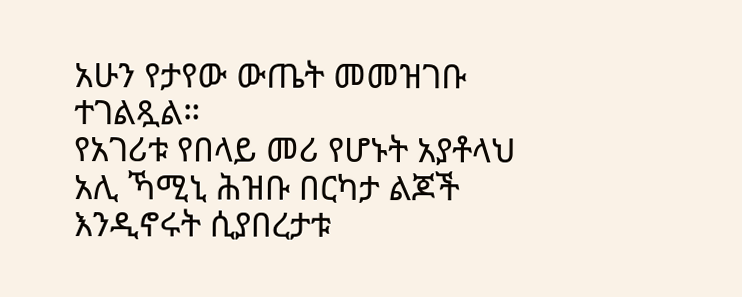አሁን የታየው ውጤት መመዝገቡ ተገልጿል።
የአገሪቱ የበላይ መሪ የሆኑት አያቶላህ አሊ ኻሚኒ ሕዝቡ በርካታ ልጆች እንዲኖሩት ሲያበረታቱ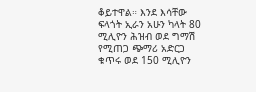ቆይተዋል። እንደ እሳቸው ፍላጎት ኢራን አሁን ካላት 80 ሚሊዮን ሕዝብ ወደ ግማሽ የሚጠጋ ጭማሪ አድርጋ ቁጥሩ ወደ 150 ሚሊዮን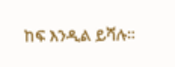ከፍ እንዲል ይሻሉ።